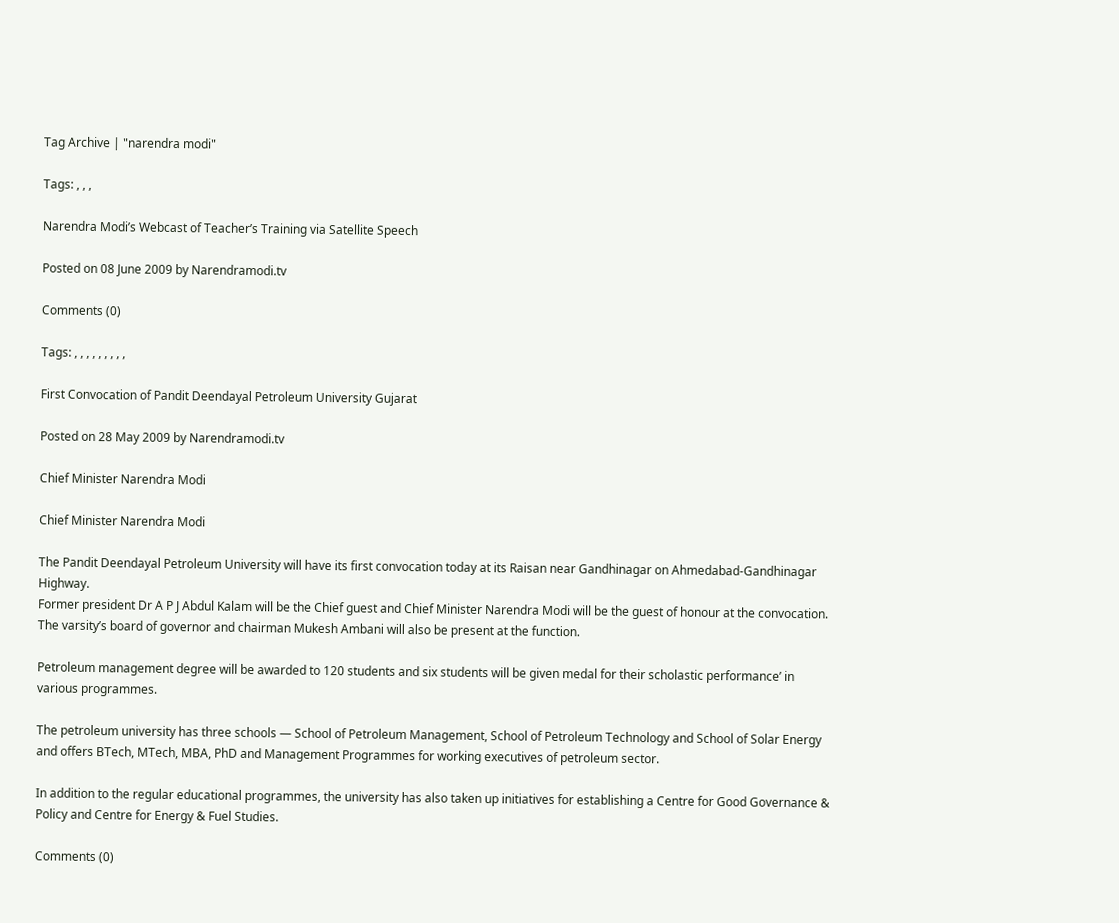Tag Archive | "narendra modi"

Tags: , , ,

Narendra Modi’s Webcast of Teacher’s Training via Satellite Speech

Posted on 08 June 2009 by Narendramodi.tv

Comments (0)

Tags: , , , , , , , , ,

First Convocation of Pandit Deendayal Petroleum University Gujarat

Posted on 28 May 2009 by Narendramodi.tv

Chief Minister Narendra Modi

Chief Minister Narendra Modi

The Pandit Deendayal Petroleum University will have its first convocation today at its Raisan near Gandhinagar on Ahmedabad-Gandhinagar Highway.
Former president Dr A P J Abdul Kalam will be the Chief guest and Chief Minister Narendra Modi will be the guest of honour at the convocation. The varsity’s board of governor and chairman Mukesh Ambani will also be present at the function.

Petroleum management degree will be awarded to 120 students and six students will be given medal for their scholastic performance’ in various programmes.

The petroleum university has three schools — School of Petroleum Management, School of Petroleum Technology and School of Solar Energy and offers BTech, MTech, MBA, PhD and Management Programmes for working executives of petroleum sector.

In addition to the regular educational programmes, the university has also taken up initiatives for establishing a Centre for Good Governance & Policy and Centre for Energy & Fuel Studies.

Comments (0)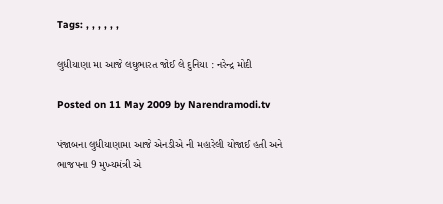Tags: , , , , , ,

લુધીયાણા મા આજે લઘુભારત જોઈ લે દુનિયા : નરેન્દ્ર મોદી

Posted on 11 May 2009 by Narendramodi.tv

પંજાબના લુધીયાણામા આજે એનડીએ ની મહારેલી યોજાઈ હતી અને ભાજપના 9 મુખ્યમંત્રી એ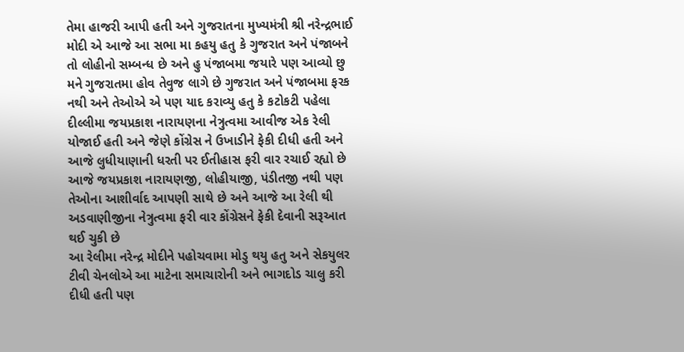તેમા હાજરી આપી હતી અને ગુજરાતના મુખ્યમંત્રી શ્રી નરેન્દ્રભાઈ મોદી એ આજે આ સભા મા કહયુ હતુ કે ગુજરાત અને પંજાબને તો લોહીનો સમ્બન્ધ છે અને હુ પંજાબમા જયારે પણ આવ્યો છુ મને ગુજરાતમા હોવ તેવુજ લાગે છે ગુજરાત અને પંજાબમા ફરક નથી અને તેઓએ એ પણ યાદ કરાવ્યુ હતુ કે કટોકટી પહેલા દીલ્લીમા જયપ્રકાશ નારાયણના નેત્રુત્વમા આવીજ એક રેલી યોજાઈ હતી અને જેણે કોંગ્રેસ ને ઉખાડીને ફેકી દીધી હતી અને આજે લુધીયાણાની ધરતી પર ઈતીહાસ ફરી વાર રચાઈ રહ્યો છે આજે જયપ્રકાશ નારાયણજી, લોહીયાજી, પંડીતજી નથી પણ તેઓના આશીર્વાદ આપણી સાથે છે અને આજે આ રેલી થી અડવાણીજીના નેત્રુત્વમા ફરી વાર કોંગ્રેસને ફેકી દેવાની સરૂઆત થઈ ચુકી છે
આ રેલીમા નરેન્દ્ર મોદીને પહોચવામા મોડુ થયુ હતુ અને સેકયુલર ટીવી ચેનલોએ આ માટેના સમાચારોની અને ભાગદોડ ચાલુ કરી દીધી હતી પણ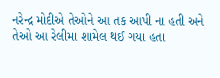નરેન્દ્ર મોદીએ તેઓને આ તક આપી ના હતી અને તેઓ આ રેલીમા શામેલ થઈ ગયા હતા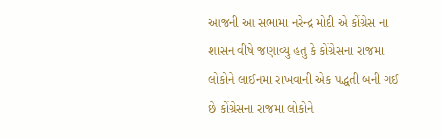આજની આ સભામા નરેન્દ્ર મોદી એ કોંગ્રેસ ના શાસન વીષે જણાવ્યુ હતુ કે કોંગ્રેસના રાજમા લોકોને લાઈનમા રાખવાની એક પદ્ધતી બની ગઈ છે કોંગ્રેસના રાજમા લોકોને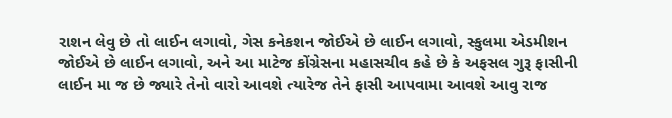રાશન લેવુ છે તો લાઈન લગાવો, ગેસ કનેકશન જોઈએ છે લાઈન લગાવો, સ્કુલમા એડમીશન જોઈએ છે લાઈન લગાવો, અને આ માટેજ કોંગ્રેસના મહાસચીવ કહે છે કે અફસલ ગુરૂ ફાસીની લાઈન મા જ છે જ્યારે તેનો વારો આવશે ત્યારેજ તેને ફાસી આપવામા આવશે આવુ રાજ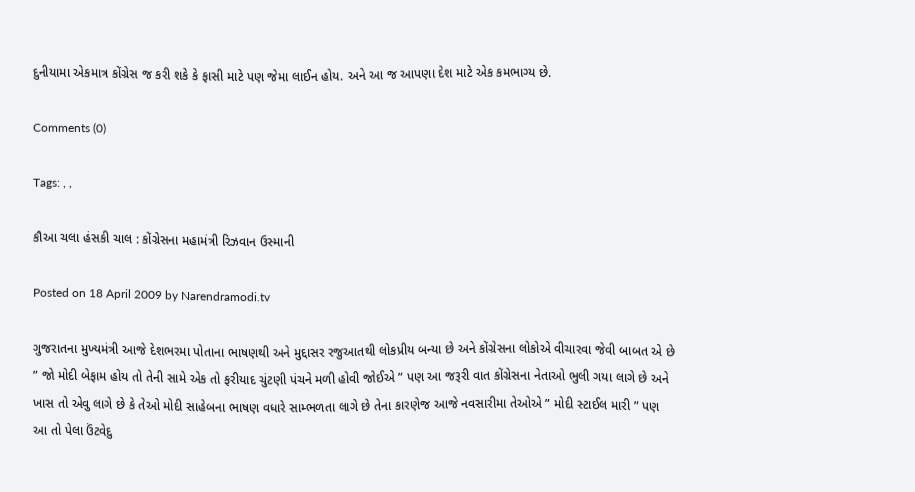દુનીયામા એકમાત્ર કોંગ્રેસ જ કરી શકે કે ફાસી માટે પણ જેમા લાઈન હોય. અને આ જ આપણા દેશ માટે એક કમભાગ્ય છે.

Comments (0)

Tags: , ,

કૌઆ ચલા હંસકી ચાલ : કોંગ્રેસના મહામંત્રી રિઝવાન ઉસ્માની

Posted on 18 April 2009 by Narendramodi.tv

ગુજરાતના મુખ્યમંત્રી આજે દેશભરમા પોતાના ભાષણથી અને મુદ્દાસર રજુઆતથી લોકપ્રીય બન્યા છે અને કોંગ્રેસના લોકોએ વીચારવા જેવી બાબત એ છે ” જો મોદી બેફામ હોય તો તેની સામે એક તો ફરીયાદ ચુંટણી પંચને મળી હોવી જોઈએ ” પણ આ જરૂરી વાત કોંગ્રેસના નેતાઓ ભુલી ગયા લાગે છે અને ખાસ તો એવુ લાગે છે કે તેઓ મોદી સાહેબના ભાષણ વધારે સામ્ભળતા લાગે છે તેના કારણેજ આજે નવસારીમા તેઓએ ” મોદી સ્ટાઈલ મારી ” પણ આ તો પેલા ઉંટવેદુ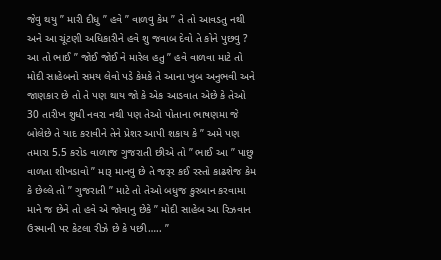જેવુ થયુ ” મારી દીધુ ” હવે ” વાળવુ કેમ ” તે તો આવડતુ નથી અને આ ચૂંટણી અધિકારીને હવે શુ જવાબ દેવો તે કોને પુછવુ ? આ તો ભાઈ ” જોઈ જોઈ ને મારેલ હતુ ” હવે વાળવા માટે તો મોદી સાહેબનો સમય લેવો પડે કેમકે તે આના ખુબ અનુભવી અને જાણકાર છે તો તે પણ થાય જો કે એક આડવાત એછે કે તેઓ 30 તારીખ શુધી નવરા નથી પણ તેઓ પોતાના ભાષણમા જે બોલેછે તે યાદ કરાવીને તેને પ્રેશર આપી શકાય કે ” અમે પણ તમારા 5.5 કરોડ વાળાજ ગુજરાતી છીએ તો ” ભાઈ આ ” પાછુ વાળતા શીખડાવો ” મારૂ માનવુ છે તે જરૂર કઈ રસ્તો કાઢશેજ કેમ કે છેલ્લે તો ” ગુજરાતી ” માટે તો તેઓ બધુજ કુરબાન કરવામા માને જ છેને તો હવે એ જોવાનુ છેકે ” મોદી સાહેબ આ રિઝવાન ઉસ્માની પર કેટલા રીઝે છે કે પછી….. ”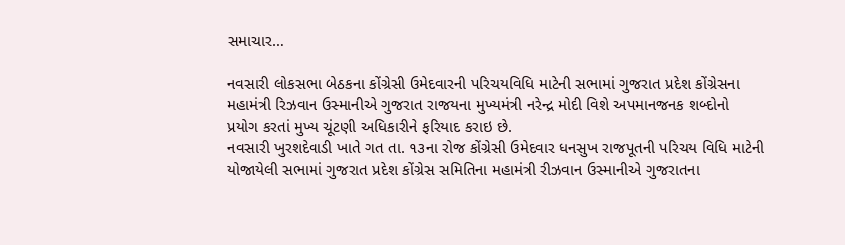સમાચાર…

નવસારી લોકસભા બેઠકના કોંગ્રેસી ઉમેદવારની પરિચયવિધિ માટેની સભામાં ગુજરાત પ્રદેશ કોંગ્રેસના મહામંત્રી રિઝવાન ઉસ્માનીએ ગુજરાત રાજયના મુખ્યમંત્રી નરેન્દ્ર મોદી વિશે અપમાનજનક શબ્દોનો પ્રયોગ કરતાં મુખ્ય ચૂંટણી અધિકારીને ફરિયાદ કરાઇ છે.
નવસારી ખુરશદેવાડી ખાતે ગત તા. ૧૩ના રોજ કોંગ્રેસી ઉમેદવાર ધનસુખ રાજપૂતની પરિચય વિધિ માટેની યોજાયેલી સભામાં ગુજરાત પ્રદેશ કોંગ્રેસ સમિતિના મહામંત્રી રીઝવાન ઉસ્માનીએ ગુજરાતના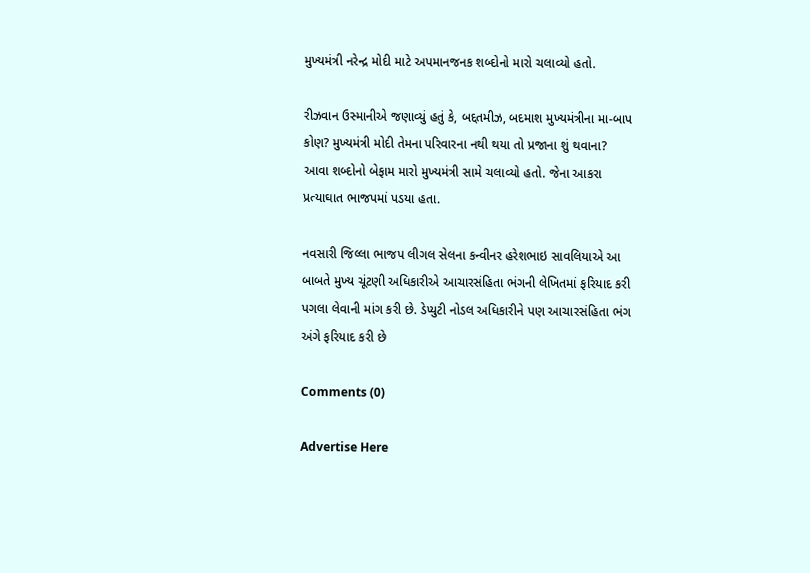મુખ્યમંત્રી નરેન્દ્ર મોદી માટે અપમાનજનક શબ્દોનો મારો ચલાવ્યો હતો.

રીઝવાન ઉસ્માનીએ જણાવ્યું હતું કે, બદ્દતમીઝ, બદમાશ મુખ્યમંત્રીના મા-બાપ કોણ? મુખ્યમંત્રી મોદી તેમના પરિવારના નથી થયા તો પ્રજાના શું થવાના? આવા શબ્દોનો બેફામ મારો મુખ્યમંત્રી સામે ચલાવ્યો હતો. જેના આકરા પ્રત્યાઘાત ભાજપમાં પડયા હતા.

નવસારી જિલ્લા ભાજપ લીગલ સેલના કન્વીનર હરેશભાઇ સાવલિયાએ આ બાબતે મુખ્ય ચૂંટણી અધિકારીએ આચારસંહિતા ભંગની લેખિતમાં ફરિયાદ કરી પગલા લેવાની માંગ કરી છે. ડેપ્યુટી નોડલ અધિકારીને પણ આચારસંહિતા ભંગ અંગે ફરિયાદ કરી છે

Comments (0)

Advertise Here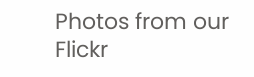Photos from our Flickr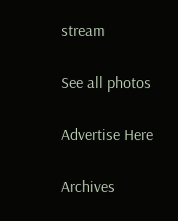stream

See all photos

Advertise Here

Archives